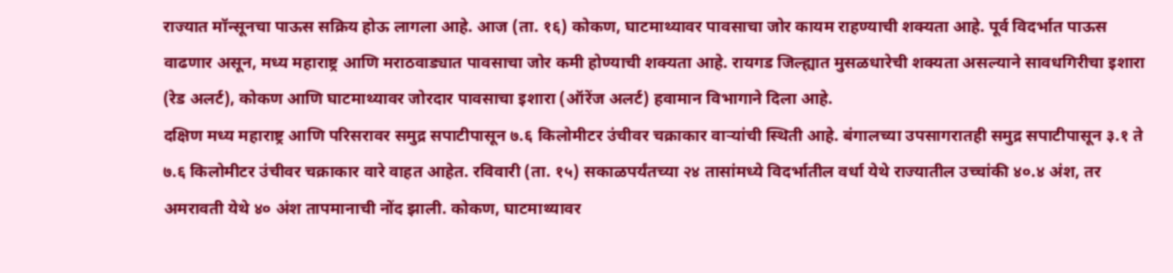राज्यात मॉन्सूनचा पाऊस सक्रिय होऊ लागला आहे. आज (ता. १६) कोकण, घाटमाथ्यावर पावसाचा जोर कायम राहण्याची शक्यता आहे. पूर्व विदर्भात पाऊस वाढणार असून, मध्य महाराष्ट्र आणि मराठवाड्यात पावसाचा जोर कमी होण्याची शक्यता आहे. रायगड जिल्ह्यात मुसळधारेची शक्यता असल्याने सावधगिरीचा इशारा (रेड अलर्ट), कोकण आणि घाटमाथ्यावर जोरदार पावसाचा इशारा (ऑरेंज अलर्ट) हवामान विभागाने दिला आहे.
दक्षिण मध्य महाराष्ट्र आणि परिसरावर समुद्र सपाटीपासून ७.६ किलोमीटर उंचीवर चक्राकार वाऱ्यांची स्थिती आहे. बंगालच्या उपसागरातही समुद्र सपाटीपासून ३.१ ते ७.६ किलोमीटर उंचीवर चक्राकार वारे वाहत आहेत. रविवारी (ता. १५) सकाळपर्यंतच्या २४ तासांमध्ये विदर्भातील वर्धा येथे राज्यातील उच्चांकी ४०.४ अंश, तर अमरावती येथे ४० अंश तापमानाची नोंद झाली. कोकण, घाटमाथ्यावर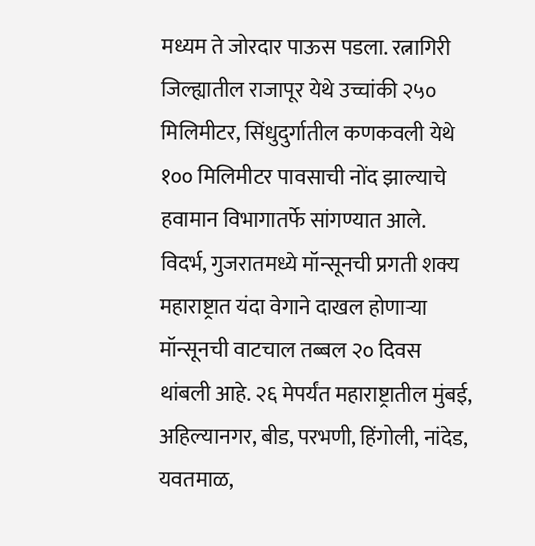मध्यम ते जोरदार पाऊस पडला. रत्नागिरी जिल्ह्यातील राजापूर येथे उच्चांकी २५० मिलिमीटर, सिंधुदुर्गातील कणकवली येथे १०० मिलिमीटर पावसाची नोंद झाल्याचे हवामान विभागातर्फे सांगण्यात आले.
विदर्भ, गुजरातमध्ये मॉन्सूनची प्रगती शक्य
महाराष्ट्रात यंदा वेगाने दाखल होणाऱ्या मॉन्सूनची वाटचाल तब्बल २० दिवस थांबली आहे. २६ मेपर्यंत महाराष्ट्रातील मुंबई, अहिल्यानगर, बीड, परभणी, हिंगोली, नांदेड, यवतमाळ,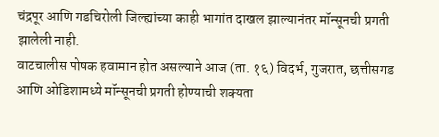चंद्रपूर आणि गडचिरोली जिल्ह्यांच्या काही भागांत दाखल झाल्यानंतर मॉन्सूनची प्रगती झालेली नाही.
वाटचालीस पोषक हवामान होत असल्याने आज (ता. १६) विदर्भ, गुजरात, छत्तीसगड आणि ओडिशामध्ये मॉन्सूनची प्रगती होण्याची शक्यता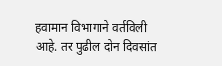हवामान विभागाने वर्तविली आहे. तर पुढील दोन दिवसांत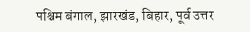पश्चिम बंगाल, झारखंड, बिहार, पूर्व उत्तर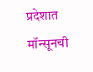प्रदेशात मॉन्सूनची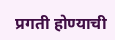प्रगती होण्याची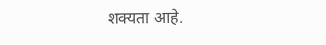शक्यता आहे.